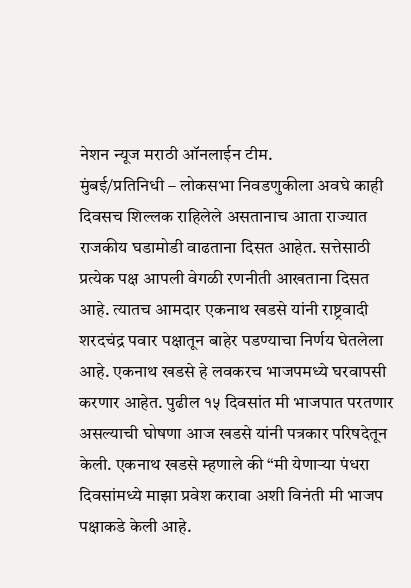नेशन न्यूज मराठी ऑनलाईन टीम.
मुंबई/प्रतिनिधी – लोकसभा निवडणुकीला अवघे काही दिवसच शिल्लक राहिलेले असतानाच आता राज्यात राजकीय घडामोडी वाढताना दिसत आहेत. सत्तेसाठी प्रत्येक पक्ष आपली वेगळी रणनीती आखताना दिसत आहे. त्यातच आमदार एकनाथ खडसे यांनी राष्ट्रवादी शरदचंद्र पवार पक्षातून बाहेर पडण्याचा निर्णय घेतलेला आहे. एकनाथ खडसे हे लवकरच भाजपमध्ये घरवापसी करणार आहेत. पुढील १५ दिवसांत मी भाजपात परतणार असल्याची घोषणा आज खडसे यांनी पत्रकार परिषदेतून केली. एकनाथ खडसे म्हणाले की “मी येणाऱ्या पंधरा दिवसांमध्ये माझा प्रवेश करावा अशी विनंती मी भाजप पक्षाकडे केली आहे.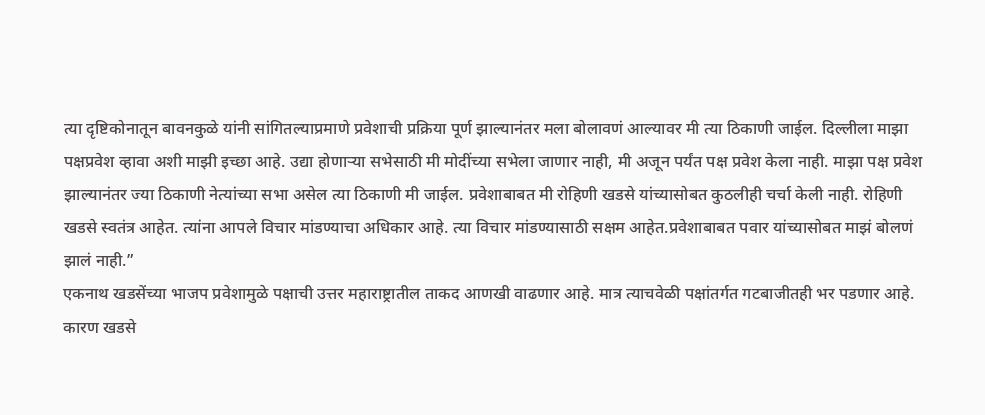त्या दृष्टिकोनातून बावनकुळे यांनी सांगितल्याप्रमाणे प्रवेशाची प्रक्रिया पूर्ण झाल्यानंतर मला बोलावणं आल्यावर मी त्या ठिकाणी जाईल. दिल्लीला माझा पक्षप्रवेश व्हावा अशी माझी इच्छा आहे. उद्या होणाऱ्या सभेसाठी मी मोदींच्या सभेला जाणार नाही, मी अजून पर्यंत पक्ष प्रवेश केला नाही. माझा पक्ष प्रवेश झाल्यानंतर ज्या ठिकाणी नेत्यांच्या सभा असेल त्या ठिकाणी मी जाईल. प्रवेशाबाबत मी रोहिणी खडसे यांच्यासोबत कुठलीही चर्चा केली नाही. रोहिणी खडसे स्वतंत्र आहेत. त्यांना आपले विचार मांडण्याचा अधिकार आहे. त्या विचार मांडण्यासाठी सक्षम आहेत.प्रवेशाबाबत पवार यांच्यासोबत माझं बोलणं झालं नाही.”
एकनाथ खडसेंच्या भाजप प्रवेशामुळे पक्षाची उत्तर महाराष्ट्रातील ताकद आणखी वाढणार आहे. मात्र त्याचवेळी पक्षांतर्गत गटबाजीतही भर पडणार आहे. कारण खडसे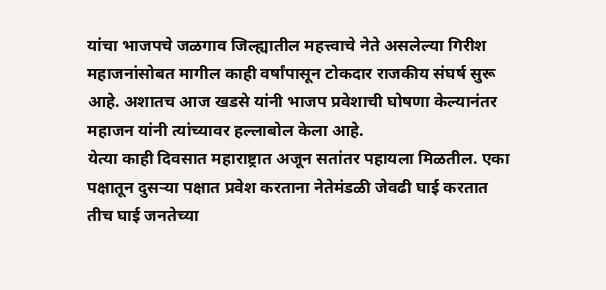यांचा भाजपचे जळगाव जिल्ह्यातील महत्त्वाचे नेते असलेल्या गिरीश महाजनांसोबत मागील काही वर्षांपासून टोकदार राजकीय संघर्ष सुरू आहे. अशातच आज खडसे यांनी भाजप प्रवेशाची घोषणा केल्यानंतर महाजन यांनी त्यांच्यावर हल्लाबोल केला आहे.
येत्या काही दिवसात महाराष्ट्रात अजून सतांतर पहायला मिळतील. एका पक्षातून दुसऱ्या पक्षात प्रवेश करताना नेतेमंडळी जेवढी घाई करतात तीच घाई जनतेच्या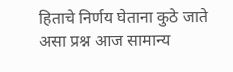हिताचे निर्णय घेताना कुठे जाते असा प्रश्न आज सामान्य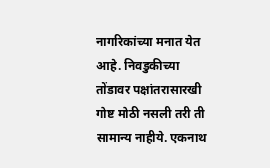नागरिकांच्या मनात येत आहे. निवडुकीच्या तोंडावर पक्षांतरासारखी गोष्ट मोठी नसली तरी ती सामान्य नाहीये. एकनाथ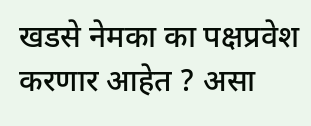खडसे नेमका का पक्षप्रवेश करणार आहेत ? असा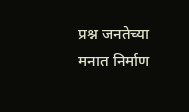प्रश्न जनतेच्या मनात निर्माण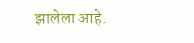झालेला आहे.